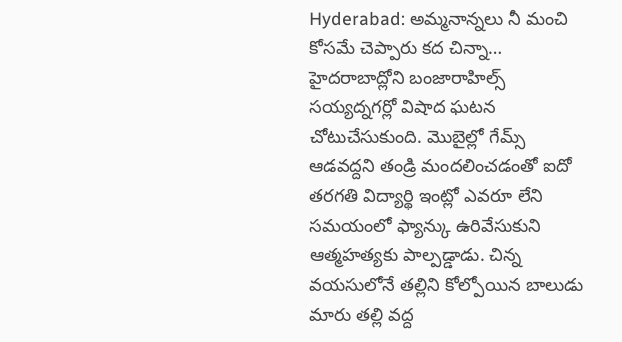Hyderabad: అమ్మనాన్నలు నీ మంచి కోసమే చెప్పారు కద చిన్నా…
హైదరాబాద్లోని బంజారాహిల్స్ సయ్యద్నగర్లో విషాద ఘటన చోటుచేసుకుంది. మొబైల్లో గేమ్స్ ఆడవద్దని తండ్రి మందలించడంతో ఐదో తరగతి విద్యార్థి ఇంట్లో ఎవరూ లేని సమయంలో ఫ్యాన్కు ఉరివేసుకుని ఆత్మహత్యకు పాల్పడ్డాడు. చిన్న వయసులోనే తల్లిని కోల్పోయిన బాలుడు మారు తల్లి వద్ద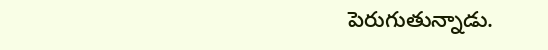పెరుగుతున్నాడు.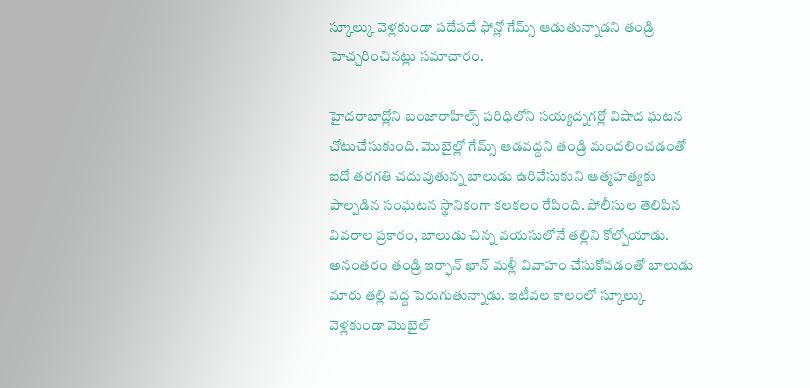స్కూల్కు వెళ్లకుండా పదేపదే ఫోన్లో గేమ్స్ ఆడుతున్నాడని తండ్రి హెచ్చరించినట్లు సమాచారం.

హైదరాబాద్లోని బంజారాహిల్స్ పరిధిలోని సయ్యద్నగర్లో విషాద ఘటన చోటుచేసుకుంది. మొబైల్లో గేమ్స్ ఆడవద్దని తండ్రి మందలించడంతో ఐదో తరగతి చదువుతున్న బాలుడు ఉరివేసుకుని ఆత్మహత్యకు పాల్పడిన సంఘటన స్థానికంగా కలకలం రేపింది. పోలీసుల తెలిపిన వివరాల ప్రకారం, బాలుడు చిన్న వయసులోనే తల్లిని కోల్పోయాడు. అనంతరం తండ్రి ఇర్ఫాన్ ఖాన్ మళ్లీ వివాహం చేసుకోవడంతో బాలుడు మారు తల్లి వద్ద పెరుగుతున్నాడు. ఇటీవల కాలంలో స్కూల్కు వెళ్లకుండా మొబైల్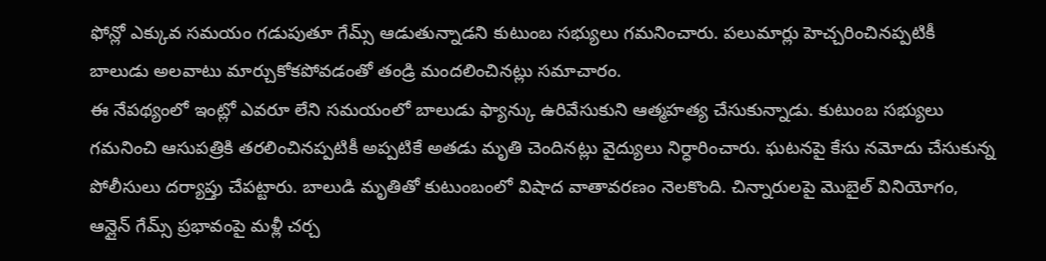ఫోన్లో ఎక్కువ సమయం గడుపుతూ గేమ్స్ ఆడుతున్నాడని కుటుంబ సభ్యులు గమనించారు. పలుమార్లు హెచ్చరించినప్పటికీ బాలుడు అలవాటు మార్చుకోకపోవడంతో తండ్రి మందలించినట్లు సమాచారం.
ఈ నేపథ్యంలో ఇంట్లో ఎవరూ లేని సమయంలో బాలుడు ఫ్యాన్కు ఉరివేసుకుని ఆత్మహత్య చేసుకున్నాడు. కుటుంబ సభ్యులు గమనించి ఆసుపత్రికి తరలించినప్పటికీ అప్పటికే అతడు మృతి చెందినట్లు వైద్యులు నిర్ధారించారు. ఘటనపై కేసు నమోదు చేసుకున్న పోలీసులు దర్యాప్తు చేపట్టారు. బాలుడి మృతితో కుటుంబంలో విషాద వాతావరణం నెలకొంది. చిన్నారులపై మొబైల్ వినియోగం, ఆన్లైన్ గేమ్స్ ప్రభావంపై మళ్లీ చర్చ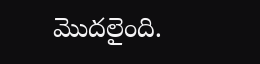మొదలైంది.